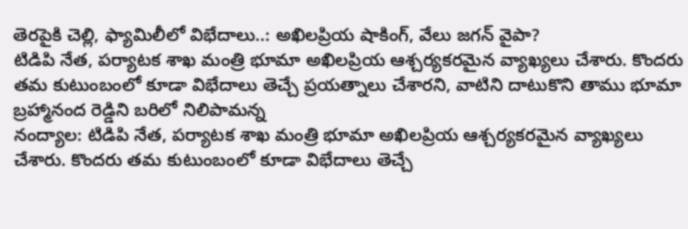తెరపైకి చెల్లి, ఫ్యామిలీలో విభేదాలు..: అఖిలప్రియ షాకింగ్, వేలు జగన్ వైపా?
టిడిపి నేత, పర్యాటక శాఖ మంత్రి భూమా అఖిలప్రియ ఆశ్చర్యకరమైన వ్యాఖ్యలు చేశారు. కొందరు తమ కుటుంబంలో కూడా విభేదాలు తెచ్చే ప్రయత్నాలు చేశారని, వాటిని దాటుకొని తాము భూమా బ్రహ్మానంద రెడ్డిని బరిలో నిలిపామన్న
నంద్యాల: టిడిపి నేత, పర్యాటక శాఖ మంత్రి భూమా అఖిలప్రియ ఆశ్చర్యకరమైన వ్యాఖ్యలు చేశారు. కొందరు తమ కుటుంబంలో కూడా విభేదాలు తెచ్చే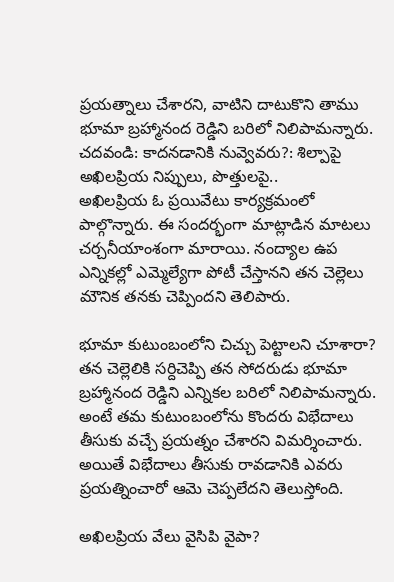ప్రయత్నాలు చేశారని, వాటిని దాటుకొని తాము భూమా బ్రహ్మానంద రెడ్డిని బరిలో నిలిపామన్నారు.
చదవండి: కాదనడానికి నువ్వెవరు?: శిల్పాపై అఖిలప్రియ నిప్పులు, పొత్తులపై..
అఖిలప్రియ ఓ ప్రయివేటు కార్యక్రమంలో పాల్గొన్నారు. ఈ సందర్భంగా మాట్లాడిన మాటలు చర్చనీయాంశంగా మారాయి. నంద్యాల ఉప ఎన్నికల్లో ఎమ్మెల్యేగా పోటీ చేస్తానని తన చెల్లెలు మౌనిక తనకు చెప్పిందని తెలిపారు.

భూమా కుటుంబంలోని చిచ్చు పెట్టాలని చూశారా?
తన చెల్లెలికి సర్దిచెప్పి తన సోదరుడు భూమా బ్రహ్మానంద రెడ్డిని ఎన్నికల బరిలో నిలిపామన్నారు. అంటే తమ కుటుంబంలోను కొందరు విభేదాలు తీసుకు వచ్చే ప్రయత్నం చేశారని విమర్శించారు. అయితే విభేదాలు తీసుకు రావడానికి ఎవరు ప్రయత్నించారో ఆమె చెప్పలేదని తెలుస్తోంది.

అఖిలప్రియ వేలు వైసిపి వైపా?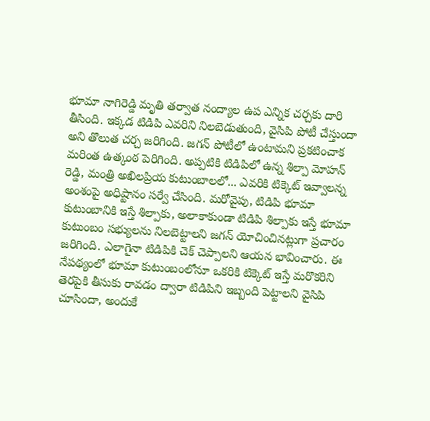భూమా నాగిరెడ్డి మృతి తర్వాత నంద్యాల ఉప ఎన్నిక చర్చకు దారి తీసింది. ఇక్కడ టిడిపి ఎవరిని నిలబెడుతుంది, వైసిపి పోటీ చేస్తుందా అని తొలుత చర్చ జరిగింది. జగన్ పోటీలో ఉంటామని ప్రకటించాక మరింత ఉత్కంఠ పెరిగింది. అప్పటికి టిడిపిలో ఉన్న శిల్పా మోహన్ రెడ్డి, మంత్రి అఖిలప్రియ కుటుంబాలలో... ఎవరికి టిక్కెట్ ఇవ్వాలన్న అంశంపై అధిష్టానం సర్వే చేసింది. మరోవైపు, టిడిపి భూమా కుటుంబానికి ఇస్తే శిల్పాకు, అలాకాకుండా టిడిపి శిల్పాకు ఇస్తే భూమా కుటుంబం సభ్యులను నిలబెట్టాలని జగన్ యోచించినట్లుగా ప్రచారం జరిగింది. ఎలాగైనా టిడిపికి చెక్ చెప్పాలని ఆయన భావించారు. ఈ నేపథ్యంలో భూమా కుటుంబంలోనూ ఒకరికి టిక్కెట్ ఇస్తే మరొకరిని తెరపైకి తీసుకు రావడం ద్వారా టిడిపిని ఇబ్బంది పెట్టాలని వైసిపి చూసిందా, అందుకే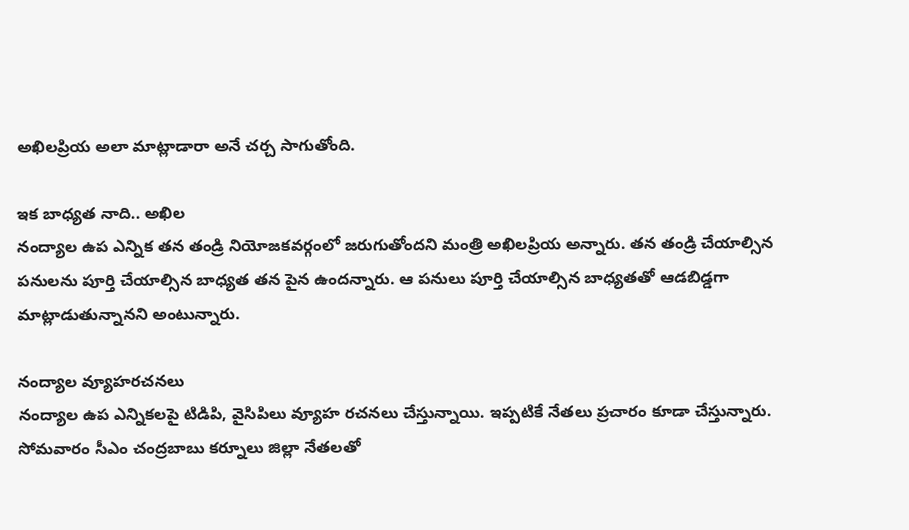అఖిలప్రియ అలా మాట్లాడారా అనే చర్చ సాగుతోంది.

ఇక బాధ్యత నాది.. అఖిల
నంద్యాల ఉప ఎన్నిక తన తండ్రి నియోజకవర్గంలో జరుగుతోందని మంత్రి అఖిలప్రియ అన్నారు. తన తండ్రి చేయాల్సిన పనులను పూర్తి చేయాల్సిన బాధ్యత తన పైన ఉందన్నారు. ఆ పనులు పూర్తి చేయాల్సిన బాధ్యతతో ఆడబిడ్డగా మాట్లాడుతున్నానని అంటున్నారు.

నంద్యాల వ్యూహరచనలు
నంద్యాల ఉప ఎన్నికలపై టిడిపి, వైసిపిలు వ్యూహ రచనలు చేస్తున్నాయి. ఇప్పటికే నేతలు ప్రచారం కూడా చేస్తున్నారు. సోమవారం సీఎం చంద్రబాబు కర్నూలు జిల్లా నేతలతో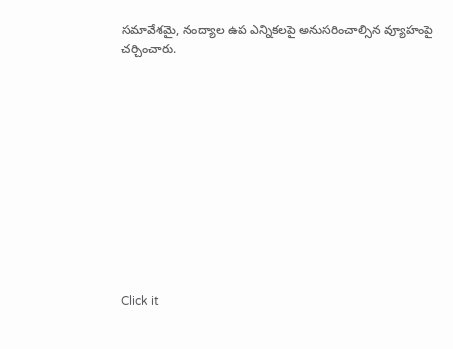సమావేశమై, నంద్యాల ఉప ఎన్నికలపై అనుసరించాల్సిన వ్యూహంపై చర్చించారు.












Click it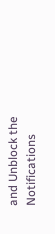and Unblock the Notifications